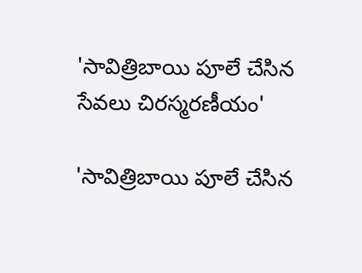'సావిత్రిబాయి పూలే చేసిన సేవలు చిరస్మరణీయం'

'సావిత్రిబాయి పూలే చేసిన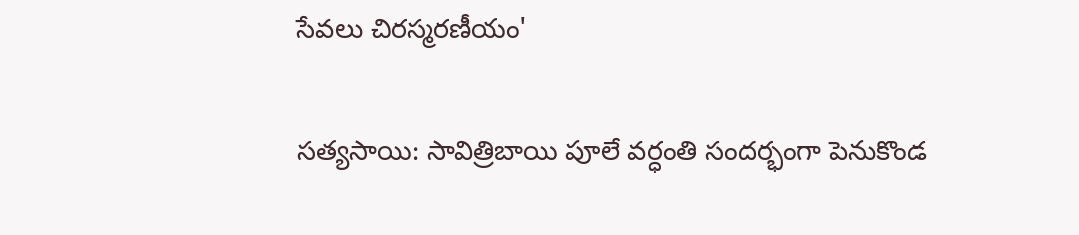సేవలు చిరస్మరణీయం'

సత్యసాయి: సావిత్రిబాయి పూలే వర్ధంతి సందర్భంగా పెనుకొండ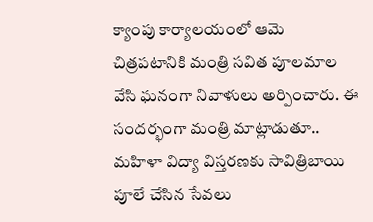క్యాంపు కార్యాలయంలో ఆమె చిత్రపటానికి మంత్రి సవిత పూలమాల వేసి ఘనంగా నివాళులు అర్పించారు. ఈ సందర్భంగా మంత్రి మాట్లాడుతూ.. మహిళా విద్యా విస్తరణకు సావిత్రిబాయి పూలే చేసిన సేవలు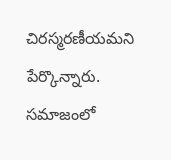చిరస్మరణీయమని పేర్కొన్నారు. సమాజంలో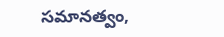సమానత్వం,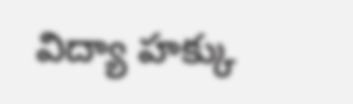విద్యా హక్కు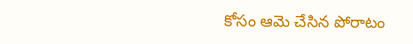కోసం ఆమె చేసిన పోరాటం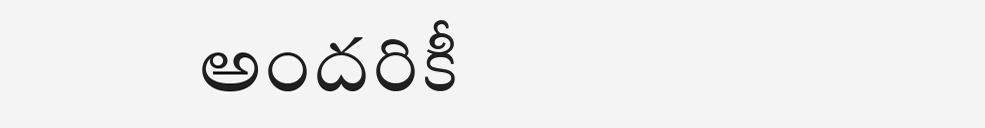అందరికీ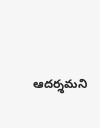ఆదర్శమని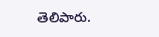తెలిపారు.